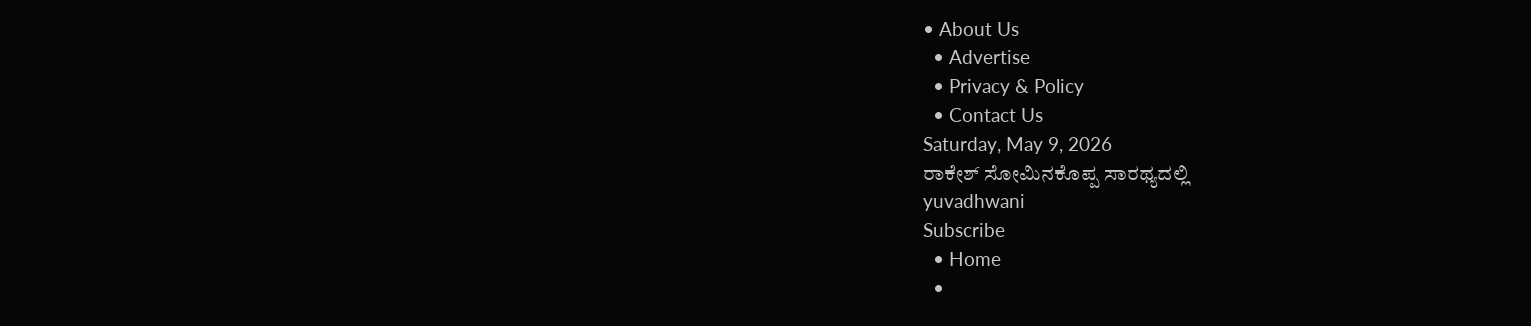• About Us
  • Advertise
  • Privacy & Policy
  • Contact Us
Saturday, May 9, 2026
ರಾಕೇಶ್ ಸೋಮಿನಕೊಪ್ಪ ಸಾರಥ್ಯದಲ್ಲಿ
yuvadhwani
Subscribe
  • Home
  •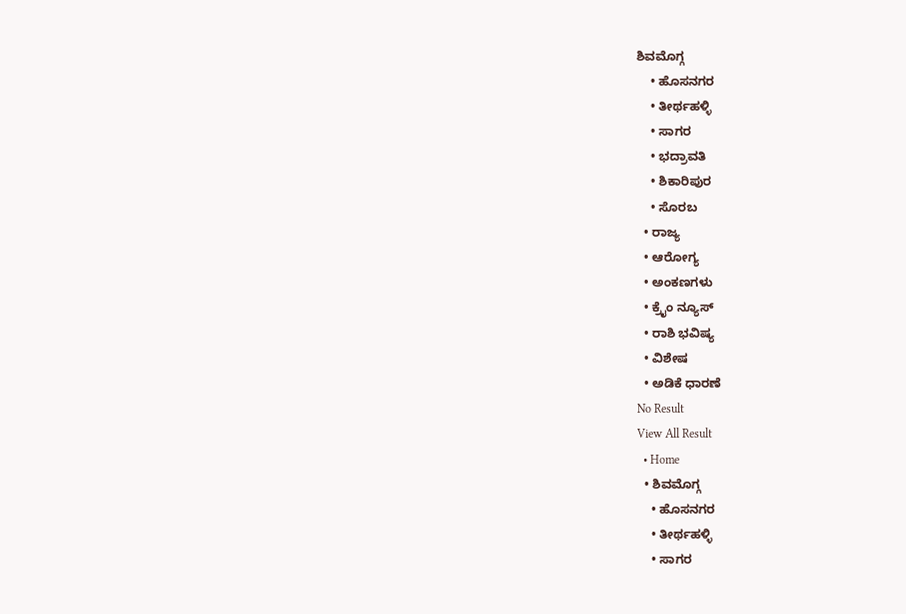ಶಿವಮೊಗ್ಗ
    • ಹೊಸನಗರ
    • ತೀರ್ಥಹಳ್ಳಿ
    • ಸಾಗರ
    • ಭದ್ರಾವತಿ
    • ಶಿಕಾರಿಪುರ
    • ಸೊರಬ
  • ರಾಜ್ಯ
  • ಆರೋಗ್ಯ
  • ಅಂಕಣಗಳು
  • ಕ್ರೈಂ ನ್ಯೂಸ್
  • ರಾಶಿ ಭವಿಷ್ಯ
  • ವಿಶೇಷ
  • ಅಡಿಕೆ ಧಾರಣೆ
No Result
View All Result
  • Home
  • ಶಿವಮೊಗ್ಗ
    • ಹೊಸನಗರ
    • ತೀರ್ಥಹಳ್ಳಿ
    • ಸಾಗರ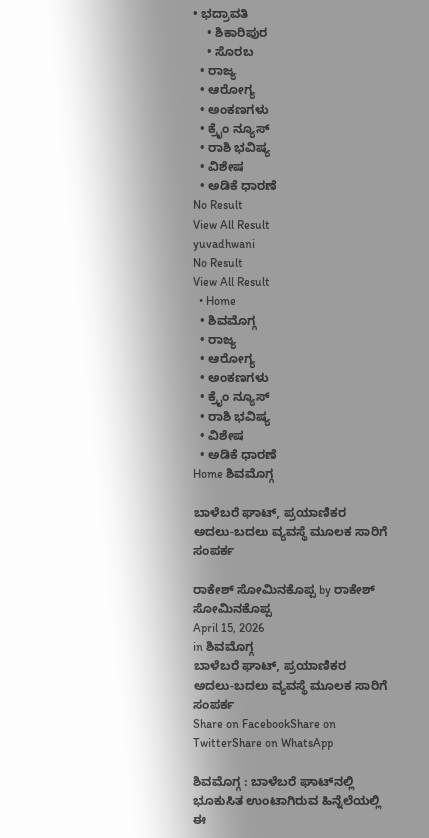• ಭದ್ರಾವತಿ
    • ಶಿಕಾರಿಪುರ
    • ಸೊರಬ
  • ರಾಜ್ಯ
  • ಆರೋಗ್ಯ
  • ಅಂಕಣಗಳು
  • ಕ್ರೈಂ ನ್ಯೂಸ್
  • ರಾಶಿ ಭವಿಷ್ಯ
  • ವಿಶೇಷ
  • ಅಡಿಕೆ ಧಾರಣೆ
No Result
View All Result
yuvadhwani
No Result
View All Result
  • Home
  • ಶಿವಮೊಗ್ಗ
  • ರಾಜ್ಯ
  • ಆರೋಗ್ಯ
  • ಅಂಕಣಗಳು
  • ಕ್ರೈಂ ನ್ಯೂಸ್
  • ರಾಶಿ ಭವಿಷ್ಯ
  • ವಿಶೇಷ
  • ಅಡಿಕೆ ಧಾರಣೆ
Home ಶಿವಮೊಗ್ಗ

ಬಾಳೆಬರೆ ಘಾಟ್, ಪ್ರಯಾಣಿಕರ ಅದಲು-ಬದಲು ವ್ಯವಸ್ಥೆ ಮೂಲಕ ಸಾರಿಗೆ ಸಂಪರ್ಕ

ರಾಕೇಶ್ ಸೋಮಿನಕೊಪ್ಪ by ರಾಕೇಶ್ ಸೋಮಿನಕೊಪ್ಪ
April 15, 2026
in ಶಿವಮೊಗ್ಗ
ಬಾಳೆಬರೆ ಘಾಟ್, ಪ್ರಯಾಣಿಕರ ಅದಲು-ಬದಲು ವ್ಯವಸ್ಥೆ ಮೂಲಕ ಸಾರಿಗೆ ಸಂಪರ್ಕ
Share on FacebookShare on TwitterShare on WhatsApp

ಶಿವಮೊಗ್ಗ : ಬಾಳೆಬರೆ ಘಾಟ್‌ನಲ್ಲಿ ಭೂಕುಸಿತ ಉಂಟಾಗಿರುವ ಹಿನ್ನೆಲೆಯಲ್ಲಿ ಈ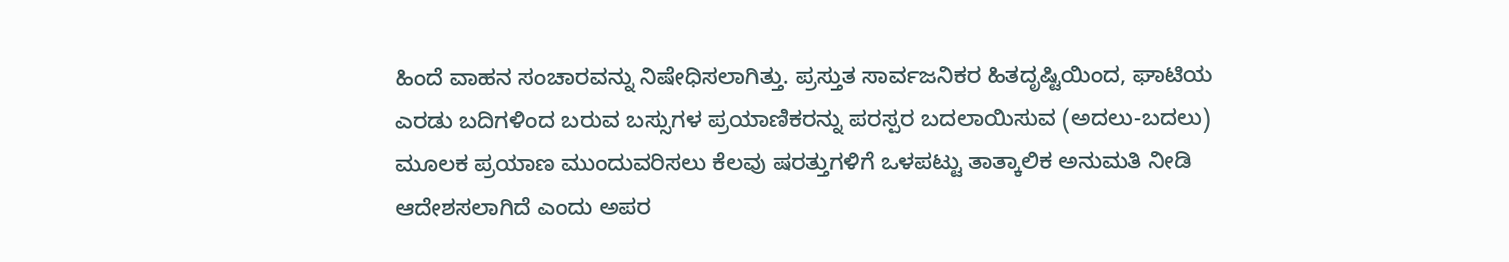ಹಿಂದೆ ವಾಹನ ಸಂಚಾರವನ್ನು ನಿಷೇಧಿಸಲಾಗಿತ್ತು. ಪ್ರಸ್ತುತ ಸಾರ್ವಜನಿಕರ ಹಿತದೃಷ್ಟಿಯಿಂದ, ಘಾಟಿಯ ಎರಡು ಬದಿಗಳಿಂದ ಬರುವ ಬಸ್ಸುಗಳ ಪ್ರಯಾಣಿಕರನ್ನು ಪರಸ್ಪರ ಬದಲಾಯಿಸುವ (ಅದಲು-ಬದಲು) ಮೂಲಕ ಪ್ರಯಾಣ ಮುಂದುವರಿಸಲು ಕೆಲವು ಷರತ್ತುಗಳಿಗೆ ಒಳಪಟ್ಟು ತಾತ್ಕಾಲಿಕ ಅನುಮತಿ ನೀಡಿ ಆದೇಶಸಲಾಗಿದೆ ಎಂದು ಅಪರ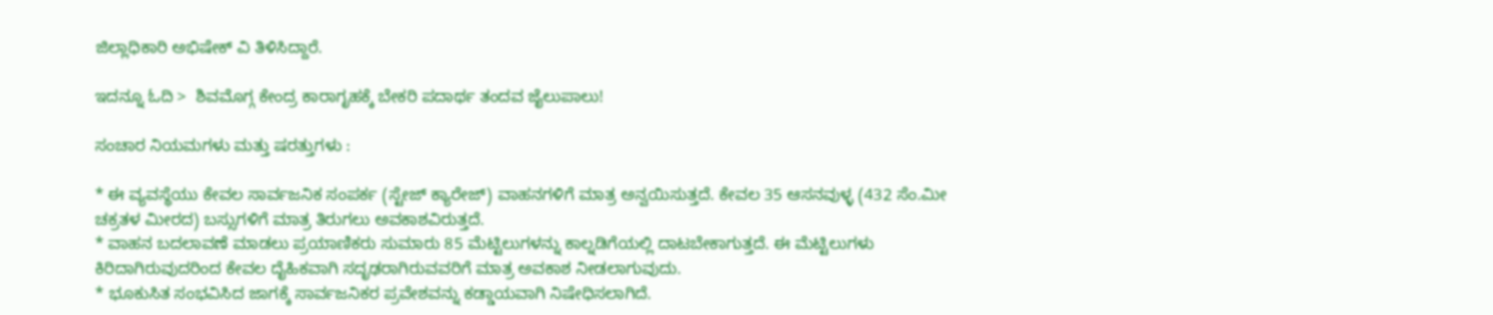ಜಿಲ್ಲಾಧಿಕಾರಿ ಅಭಿಷೇಕ್ ವಿ ತಿಳಿಸಿದ್ದಾರೆ.

ಇದನ್ನೂ ಓದಿ >  ಶಿವಮೊಗ್ಗ ಕೇಂದ್ರ ಕಾರಾಗೃಹಕ್ಕೆ ಬೇಕರಿ ಪದಾರ್ಥ ತಂದವ ಜೈಲುಪಾಲು!

ಸಂಚಾರ ನಿಯಮಗಳು ಮತ್ತು ಷರತ್ತುಗಳು :

* ಈ ವ್ಯವಸ್ಥೆಯು ಕೇವಲ ಸಾರ್ವಜನಿಕ ಸಂಪರ್ಕ (ಸ್ಟೇಜ್ ಕ್ಯಾರೇಜ್) ವಾಹನಗಳಿಗೆ ಮಾತ್ರ ಅನ್ವಯಿಸುತ್ತದೆ. ಕೇವಲ 35 ಆಸನವುಳ್ಳ (432 ಸೆಂ.ಮೀ ಚಕ್ರತಳ ಮೀರದ) ಬಸ್ಸುಗಳಿಗೆ ಮಾತ್ರ ತಿರುಗಲು ಅವಕಾಶವಿರುತ್ತದೆ.
* ವಾಹನ ಬದಲಾವಣೆ ಮಾಡಲು ಪ್ರಯಾಣಿಕರು ಸುಮಾರು 85 ಮೆಟ್ಟಿಲುಗಳನ್ನು ಕಾಲ್ನಡಿಗೆಯಲ್ಲಿ ದಾಟಬೇಕಾಗುತ್ತದೆ. ಈ ಮೆಟ್ಟಿಲುಗಳು ಕಿರಿದಾಗಿರುವುದರಿಂದ ಕೇವಲ ದೈಹಿಕವಾಗಿ ಸದೃಢರಾಗಿರುವವರಿಗೆ ಮಾತ್ರ ಅವಕಾಶ ನೀಡಲಾಗುವುದು.
* ಭೂಕುಸಿತ ಸಂಭವಿಸಿದ ಜಾಗಕ್ಕೆ ಸಾರ್ವಜನಿಕರ ಪ್ರವೇಶವನ್ನು ಕಡ್ಡಾಯವಾಗಿ ನಿಷೇಧಿಸಲಾಗಿದೆ.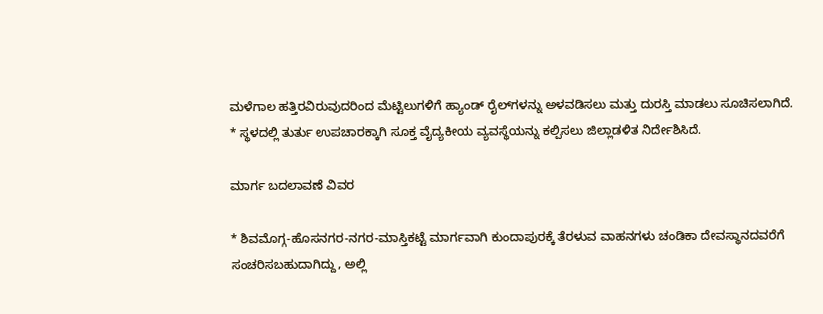ಮಳೆಗಾಲ ಹತ್ತಿರವಿರುವುದರಿಂದ ಮೆಟ್ಟಿಲುಗಳಿಗೆ ಹ್ಯಾಂಡ್ ರೈಲ್‌ಗಳನ್ನು ಅಳವಡಿಸಲು ಮತ್ತು ದುರಸ್ತಿ ಮಾಡಲು ಸೂಚಿಸಲಾಗಿದೆ.
* ಸ್ಥಳದಲ್ಲಿ ತುರ್ತು ಉಪಚಾರಕ್ಕಾಗಿ ಸೂಕ್ತ ವೈದ್ಯಕೀಯ ವ್ಯವಸ್ಥೆಯನ್ನು ಕಲ್ಪಿಸಲು ಜಿಲ್ಲಾಡಳಿತ ನಿರ್ದೇಶಿಸಿದೆ.

ಮಾರ್ಗ ಬದಲಾವಣೆ ವಿವರ

* ಶಿವಮೊಗ್ಗ-ಹೊಸನಗರ-ನಗರ-ಮಾಸ್ತಿಕಟ್ಟೆ ಮಾರ್ಗವಾಗಿ ಕುಂದಾಪುರಕ್ಕೆ ತೆರಳುವ ವಾಹನಗಳು ಚಂಡಿಕಾ ದೇವಸ್ಥಾನದವರೆಗೆ ಸಂಚರಿಸಬಹುದಾಗಿದ್ದು, ಅಲ್ಲಿ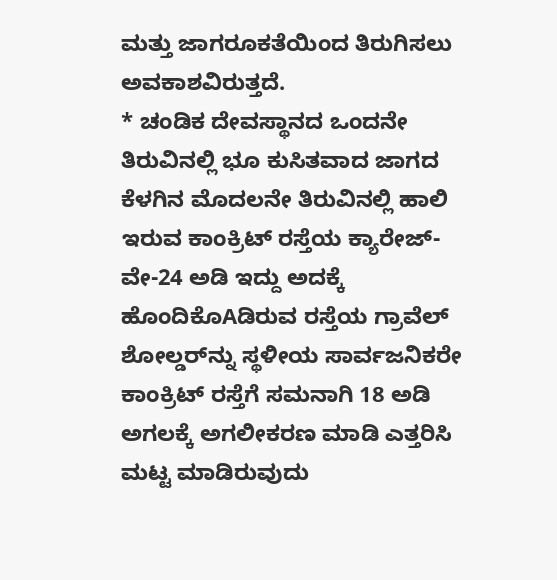ಮತ್ತು ಜಾಗರೂಕತೆಯಿಂದ ತಿರುಗಿಸಲು ಅವಕಾಶವಿರುತ್ತದೆ.
* ಚಂಡಿಕ ದೇವಸ್ಥಾನದ ಒಂದನೇ ತಿರುವಿನಲ್ಲಿ ಭೂ ಕುಸಿತವಾದ ಜಾಗದ ಕೆಳಗಿನ ಮೊದಲನೇ ತಿರುವಿನಲ್ಲಿ ಹಾಲಿ ಇರುವ ಕಾಂಕ್ರಿಟ್ ರಸ್ತೆಯ ಕ್ಯಾರೇಜ್-ವೇ-24 ಅಡಿ ಇದ್ದು ಅದಕ್ಕೆ ಹೊಂದಿಕೊAಡಿರುವ ರಸ್ತೆಯ ಗ್ರಾವೆಲ್ ಶೋಲ್ಡರ್‌ನ್ನು ಸ್ಥಳೀಯ ಸಾರ್ವಜನಿಕರೇ ಕಾಂಕ್ರಿಟ್ ರಸ್ತೆಗೆ ಸಮನಾಗಿ 18 ಅಡಿ ಅಗಲಕ್ಕೆ ಅಗಲೀಕರಣ ಮಾಡಿ ಎತ್ತರಿಸಿ ಮಟ್ಟ ಮಾಡಿರುವುದು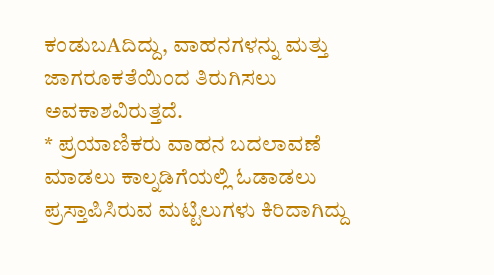ಕಂಡುಬAದಿದ್ದು, ವಾಹನಗಳನ್ನು ಮತ್ತು ಜಾಗರೂಕತೆಯಿಂದ ತಿರುಗಿಸಲು ಅವಕಾಶವಿರುತ್ತದೆ.
* ಪ್ರಯಾಣಿಕರು ವಾಹನ ಬದಲಾವಣೆ ಮಾಡಲು ಕಾಲ್ನಡಿಗೆಯಲ್ಲಿ ಓಡಾಡಲು ಪ್ರಸ್ತಾಪಿಸಿರುವ ಮಟ್ಟಿಲುಗಳು ಕಿರಿದಾಗಿದ್ದು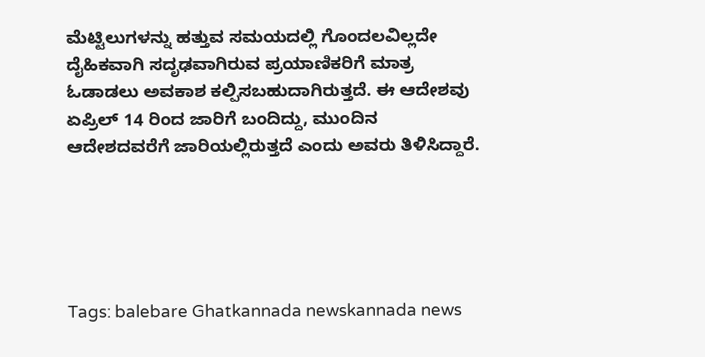ಮೆಟ್ಟಿಲುಗಳನ್ನು ಹತ್ತುವ ಸಮಯದಲ್ಲಿ ಗೊಂದಲವಿಲ್ಲದೇ ದೈಹಿಕವಾಗಿ ಸದೃಢವಾಗಿರುವ ಪ್ರಯಾಣಿಕರಿಗೆ ಮಾತ್ರ ಓಡಾಡಲು ಅವಕಾಶ ಕಲ್ಪಿಸಬಹುದಾಗಿರುತ್ತದೆ. ಈ ಆದೇಶವು ಏಪ್ರಿಲ್ 14 ರಿಂದ ಜಾರಿಗೆ ಬಂದಿದ್ದು, ಮುಂದಿನ ಆದೇಶದವರೆಗೆ ಜಾರಿಯಲ್ಲಿರುತ್ತದೆ ಎಂದು ಅವರು ತಿಳಿಸಿದ್ದಾರೆ.





Tags: balebare Ghatkannada newskannada news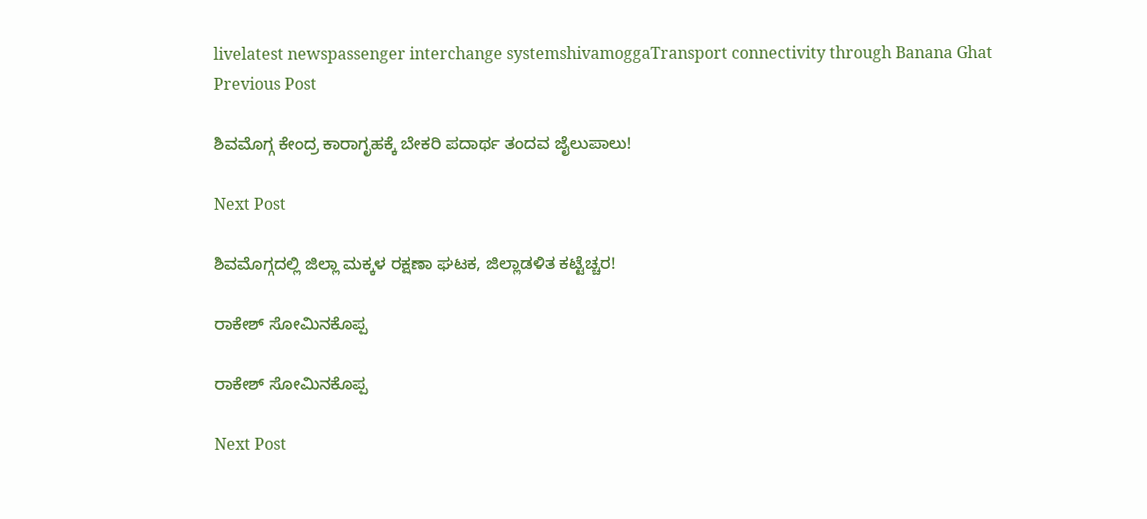livelatest newspassenger interchange systemshivamoggaTransport connectivity through Banana Ghat
Previous Post

ಶಿವಮೊಗ್ಗ ಕೇಂದ್ರ ಕಾರಾಗೃಹಕ್ಕೆ ಬೇಕರಿ ಪದಾರ್ಥ ತಂದವ ಜೈಲುಪಾಲು!

Next Post

ಶಿವಮೊಗ್ಗದಲ್ಲಿ ಜಿಲ್ಲಾ ಮಕ್ಕಳ ರಕ್ಷಣಾ ಘಟಕ, ಜಿಲ್ಲಾಡಳಿತ ಕಟ್ಟೆಚ್ಚರ!

ರಾಕೇಶ್ ಸೋಮಿನಕೊಪ್ಪ

ರಾಕೇಶ್ ಸೋಮಿನಕೊಪ್ಪ

Next Post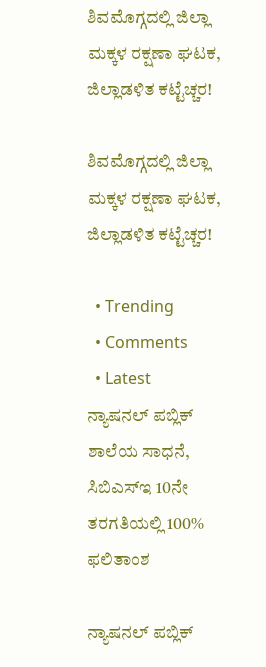ಶಿವಮೊಗ್ಗದಲ್ಲಿ ಜಿಲ್ಲಾ ಮಕ್ಕಳ ರಕ್ಷಣಾ ಘಟಕ, ಜಿಲ್ಲಾಡಳಿತ ಕಟ್ಟೆಚ್ಚರ!

ಶಿವಮೊಗ್ಗದಲ್ಲಿ ಜಿಲ್ಲಾ ಮಕ್ಕಳ ರಕ್ಷಣಾ ಘಟಕ, ಜಿಲ್ಲಾಡಳಿತ ಕಟ್ಟೆಚ್ಚರ!

  • Trending
  • Comments
  • Latest
ನ್ಯಾಷನಲ್ ಪಬ್ಲಿಕ್ ಶಾಲೆಯ ಸಾಧನೆ, ಸಿಬಿಎಸ್ಇ 10ನೇ ತರಗತಿಯಲ್ಲಿ 100% ಫಲಿತಾಂಶ

ನ್ಯಾಷನಲ್ ಪಬ್ಲಿಕ್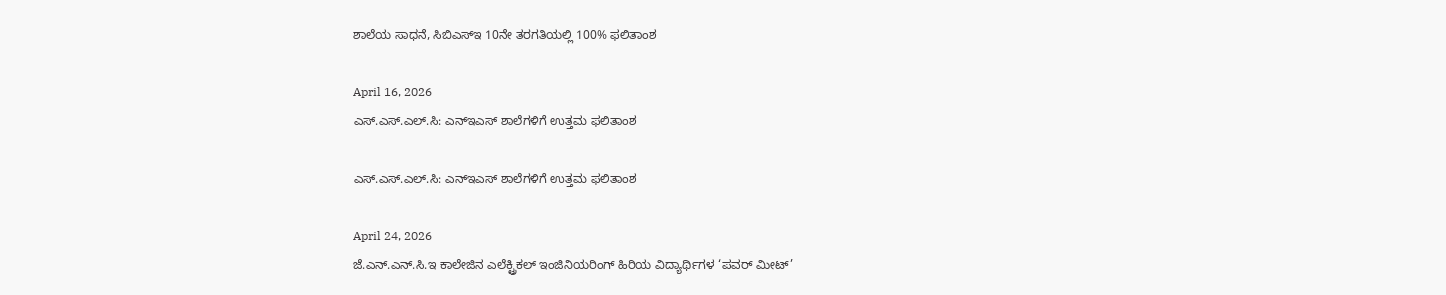ಶಾಲೆಯ ಸಾಧನೆ, ಸಿಬಿಎಸ್ಇ 10ನೇ ತರಗತಿಯಲ್ಲಿ 100% ಫಲಿತಾಂಶ

April 16, 2026
ಎಸ್.ಎಸ್.ಎಲ್.ಸಿ: ಎನ್ಇಎಸ್ ಶಾಲೆಗಳಿಗೆ ಉತ್ತಮ ಫಲಿತಾಂಶ

ಎಸ್.ಎಸ್.ಎಲ್.ಸಿ: ಎನ್ಇಎಸ್ ಶಾಲೆಗಳಿಗೆ ಉತ್ತಮ ಫಲಿತಾಂಶ

April 24, 2026
ಜೆ.ಎನ್.ಎನ್.ಸಿ.ಇ ಕಾಲೇಜಿನ ಎಲೆಕ್ಟ್ರಿಕಲ್ ಇಂಜಿನಿಯರಿಂಗ್ ಹಿರಿಯ ವಿದ್ಯಾರ್ಥಿಗಳ ‘ಪವರ್ ಮೀಟ್’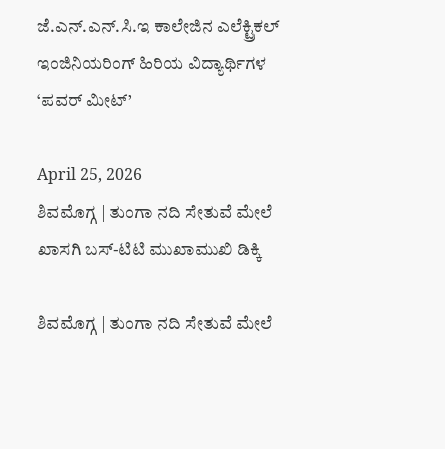ಜೆ.ಎನ್.ಎನ್.ಸಿ.ಇ ಕಾಲೇಜಿನ ಎಲೆಕ್ಟ್ರಿಕಲ್ ಇಂಜಿನಿಯರಿಂಗ್ ಹಿರಿಯ ವಿದ್ಯಾರ್ಥಿಗಳ ‘ಪವರ್ ಮೀಟ್’

April 25, 2026
ಶಿವಮೊಗ್ಗ | ತುಂಗಾ ನದಿ ಸೇತುವೆ ಮೇಲೆ ಖಾಸಗಿ ಬಸ್-ಟಿಟಿ ಮುಖಾಮುಖಿ ಡಿಕ್ಕಿ

ಶಿವಮೊಗ್ಗ | ತುಂಗಾ ನದಿ ಸೇತುವೆ ಮೇಲೆ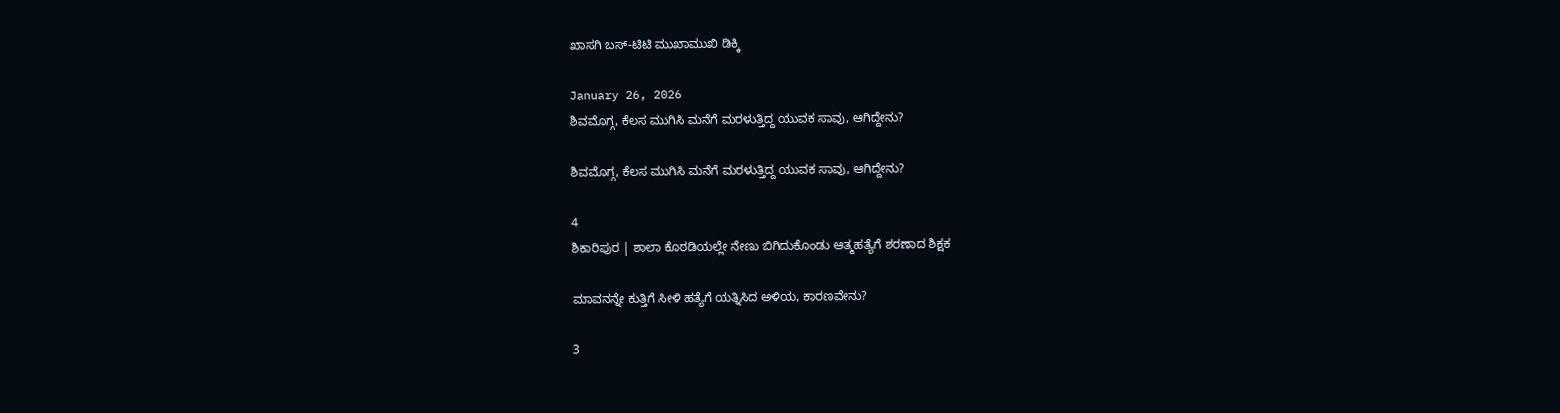ಖಾಸಗಿ ಬಸ್-ಟಿಟಿ ಮುಖಾಮುಖಿ ಡಿಕ್ಕಿ

January 26, 2026
ಶಿವಮೊಗ್ಗ, ಕೆಲಸ ಮುಗಿಸಿ ಮನೆಗೆ ಮರಳುತ್ತಿದ್ದ ಯುವಕ ಸಾವು, ಆಗಿದ್ದೇನು?

ಶಿವಮೊಗ್ಗ, ಕೆಲಸ ಮುಗಿಸಿ ಮನೆಗೆ ಮರಳುತ್ತಿದ್ದ ಯುವಕ ಸಾವು, ಆಗಿದ್ದೇನು?

4
ಶಿಕಾರಿಪುರ | ಶಾಲಾ ಕೊಠಡಿಯಲ್ಲೇ ನೇಣು ಬಿಗಿದುಕೊಂಡು ಆತ್ಮಹತ್ಯೆಗೆ ಶರಣಾದ ಶಿಕ್ಷಕ

ಮಾವನನ್ನೇ ಕುತ್ತಿಗೆ ಸೀಳಿ ಹತ್ಯೆಗೆ ಯತ್ನಿಸಿದ ಅಳಿಯ, ಕಾರಣವೇನು?

3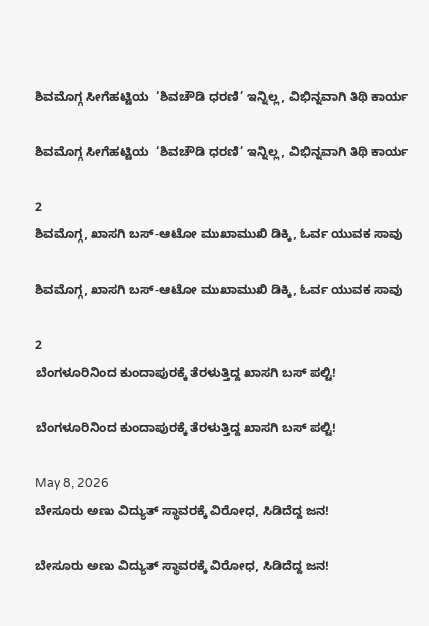ಶಿವಮೊಗ್ಗ ಸೀಗೆಹಟ್ಟಿಯ  ‘ಶಿವಚೌಡಿ ಧರಣಿ’ ಇನ್ನಿಲ್ಲ, ವಿಭಿನ್ನವಾಗಿ ತಿಥಿ ಕಾರ್ಯ

ಶಿವಮೊಗ್ಗ ಸೀಗೆಹಟ್ಟಿಯ  ‘ಶಿವಚೌಡಿ ಧರಣಿ’ ಇನ್ನಿಲ್ಲ, ವಿಭಿನ್ನವಾಗಿ ತಿಥಿ ಕಾರ್ಯ

2
ಶಿವಮೊಗ್ಗ, ಖಾಸಗಿ ಬಸ್-ಆಟೋ ಮುಖಾಮುಖಿ ಡಿಕ್ಕಿ, ಓರ್ವ ಯುವಕ ಸಾವು

ಶಿವಮೊಗ್ಗ, ಖಾಸಗಿ ಬಸ್-ಆಟೋ ಮುಖಾಮುಖಿ ಡಿಕ್ಕಿ, ಓರ್ವ ಯುವಕ ಸಾವು

2
ಬೆಂಗಳೂರಿನಿಂದ ಕುಂದಾಪುರಕ್ಕೆ ತೆರಳುತ್ತಿದ್ದ ಖಾಸಗಿ ಬಸ್ ಪಲ್ಟಿ!

ಬೆಂಗಳೂರಿನಿಂದ ಕುಂದಾಪುರಕ್ಕೆ ತೆರಳುತ್ತಿದ್ದ ಖಾಸಗಿ ಬಸ್ ಪಲ್ಟಿ!

May 8, 2026
ಬೇಸೂರು ಅಣು ವಿದ್ಯುತ್ ಸ್ಥಾವರಕ್ಕೆ ವಿರೋಧ, ಸಿಡಿದೆದ್ದ ಜನ!

ಬೇಸೂರು ಅಣು ವಿದ್ಯುತ್ ಸ್ಥಾವರಕ್ಕೆ ವಿರೋಧ, ಸಿಡಿದೆದ್ದ ಜನ!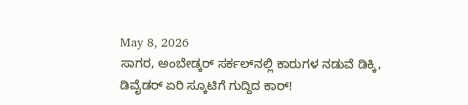May 8, 2026
ಸಾಗರ, ಅಂಬೇಡ್ಕರ್ ಸರ್ಕಲ್‌ನಲ್ಲಿ ಕಾರುಗಳ ನಡುವೆ ಡಿಕ್ಕಿ, ಡಿವೈಡರ್ ಏರಿ ಸ್ಕೂಟಿಗೆ ಗುದ್ದಿದ ಕಾರ್!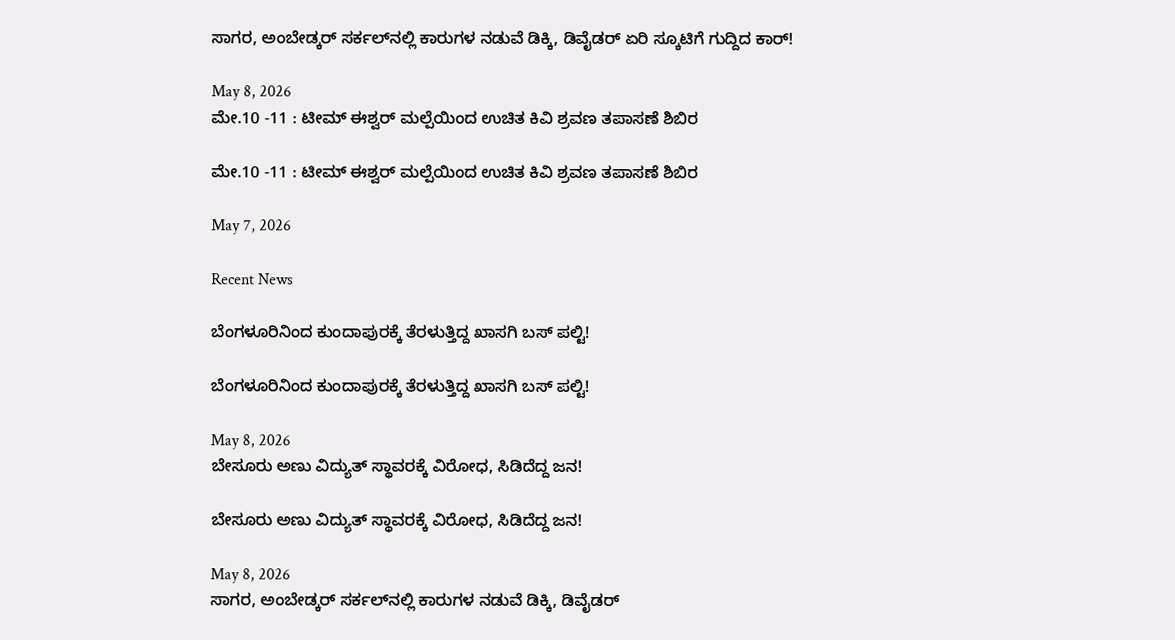ಸಾಗರ, ಅಂಬೇಡ್ಕರ್ ಸರ್ಕಲ್‌ನಲ್ಲಿ ಕಾರುಗಳ ನಡುವೆ ಡಿಕ್ಕಿ, ಡಿವೈಡರ್ ಏರಿ ಸ್ಕೂಟಿಗೆ ಗುದ್ದಿದ ಕಾರ್!

May 8, 2026
ಮೇ.10 -11 : ಟೀಮ್‌ ಈಶ್ವರ್‌ ಮಲ್ಪೆಯಿಂದ ಉಚಿತ ಕಿವಿ ಶ್ರವಣ ತಪಾಸಣೆ ಶಿಬಿರ

ಮೇ.10 -11 : ಟೀಮ್‌ ಈಶ್ವರ್‌ ಮಲ್ಪೆಯಿಂದ ಉಚಿತ ಕಿವಿ ಶ್ರವಣ ತಪಾಸಣೆ ಶಿಬಿರ

May 7, 2026

Recent News

ಬೆಂಗಳೂರಿನಿಂದ ಕುಂದಾಪುರಕ್ಕೆ ತೆರಳುತ್ತಿದ್ದ ಖಾಸಗಿ ಬಸ್ ಪಲ್ಟಿ!

ಬೆಂಗಳೂರಿನಿಂದ ಕುಂದಾಪುರಕ್ಕೆ ತೆರಳುತ್ತಿದ್ದ ಖಾಸಗಿ ಬಸ್ ಪಲ್ಟಿ!

May 8, 2026
ಬೇಸೂರು ಅಣು ವಿದ್ಯುತ್ ಸ್ಥಾವರಕ್ಕೆ ವಿರೋಧ, ಸಿಡಿದೆದ್ದ ಜನ!

ಬೇಸೂರು ಅಣು ವಿದ್ಯುತ್ ಸ್ಥಾವರಕ್ಕೆ ವಿರೋಧ, ಸಿಡಿದೆದ್ದ ಜನ!

May 8, 2026
ಸಾಗರ, ಅಂಬೇಡ್ಕರ್ ಸರ್ಕಲ್‌ನಲ್ಲಿ ಕಾರುಗಳ ನಡುವೆ ಡಿಕ್ಕಿ, ಡಿವೈಡರ್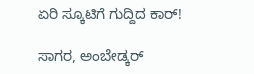ಏರಿ ಸ್ಕೂಟಿಗೆ ಗುದ್ದಿದ ಕಾರ್!

ಸಾಗರ, ಅಂಬೇಡ್ಕರ್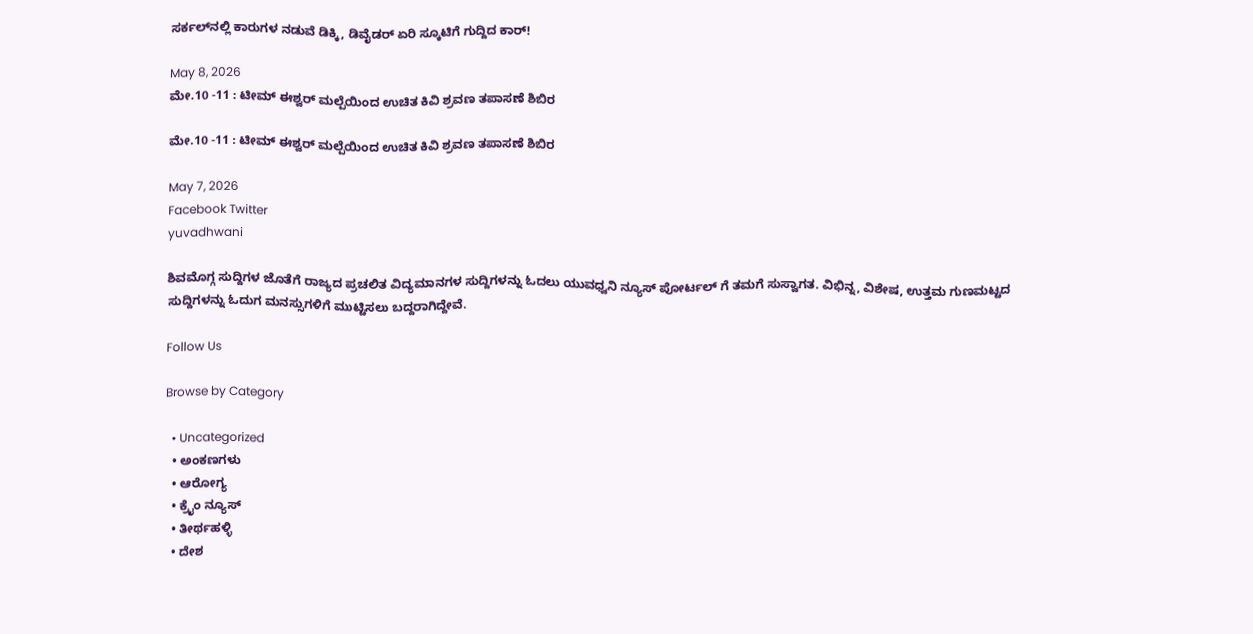ಸರ್ಕಲ್‌ನಲ್ಲಿ ಕಾರುಗಳ ನಡುವೆ ಡಿಕ್ಕಿ, ಡಿವೈಡರ್ ಏರಿ ಸ್ಕೂಟಿಗೆ ಗುದ್ದಿದ ಕಾರ್!

May 8, 2026
ಮೇ.10 -11 : ಟೀಮ್‌ ಈಶ್ವರ್‌ ಮಲ್ಪೆಯಿಂದ ಉಚಿತ ಕಿವಿ ಶ್ರವಣ ತಪಾಸಣೆ ಶಿಬಿರ

ಮೇ.10 -11 : ಟೀಮ್‌ ಈಶ್ವರ್‌ ಮಲ್ಪೆಯಿಂದ ಉಚಿತ ಕಿವಿ ಶ್ರವಣ ತಪಾಸಣೆ ಶಿಬಿರ

May 7, 2026
Facebook Twitter
yuvadhwani

ಶಿವಮೊಗ್ಗ ಸುದ್ದಿಗಳ ಜೊತೆಗೆ ರಾಜ್ಯದ ಪ್ರಚಲಿತ ವಿದ್ಯಮಾನಗಳ ಸುದ್ದಿಗಳನ್ನು ಓದಲು ಯುವಧ್ವನಿ ನ್ಯೂಸ್ ಪೋರ್ಟಲ್ ಗೆ ತಮಗೆ ಸುಸ್ವಾಗತ. ವಿಭಿನ್ನ, ವಿಶೇಷ, ಉತ್ತಮ ಗುಣಮಟ್ಟದ ಸುದ್ದಿಗಳನ್ನು ಓದುಗ ಮನಸ್ಸುಗಳಿಗೆ ಮುಟ್ಟಿಸಲು ಬದ್ದರಾಗಿದ್ದೇವೆ.

Follow Us

Browse by Category

  • Uncategorized
  • ಅಂಕಣಗಳು
  • ಆರೋಗ್ಯ
  • ಕ್ರೈಂ ನ್ಯೂಸ್
  • ತೀರ್ಥಹಳ್ಳಿ
  • ದೇಶ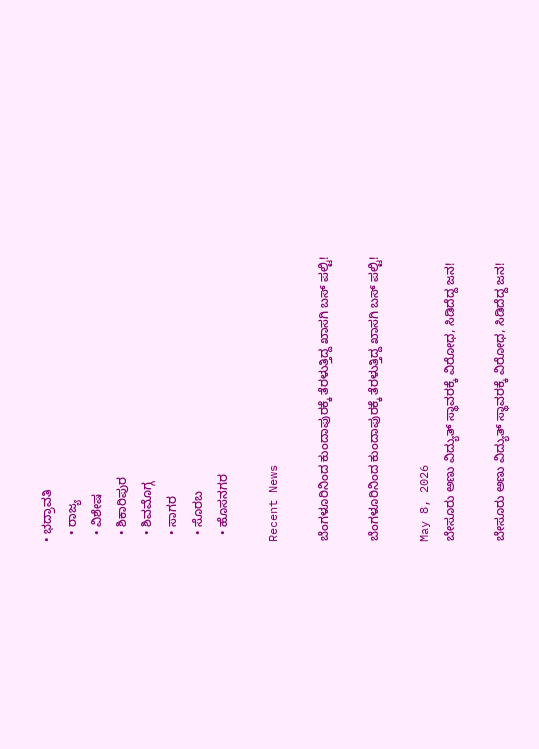• ಭದ್ರಾವತಿ
  • ರಾಜ್ಯ
  • ವಿಶೇಷ
  • ಶಿಕಾರಿಪುರ
  • ಶಿವಮೊಗ್ಗ
  • ಸಾಗರ
  • ಸೊರಬ
  • ಹೊಸನಗರ

Recent News

ಬೆಂಗಳೂರಿನಿಂದ ಕುಂದಾಪುರಕ್ಕೆ ತೆರಳುತ್ತಿದ್ದ ಖಾಸಗಿ ಬಸ್ ಪಲ್ಟಿ!

ಬೆಂಗಳೂರಿನಿಂದ ಕುಂದಾಪುರಕ್ಕೆ ತೆರಳುತ್ತಿದ್ದ ಖಾಸಗಿ ಬಸ್ ಪಲ್ಟಿ!

May 8, 2026
ಬೇಸೂರು ಅಣು ವಿದ್ಯುತ್ ಸ್ಥಾವರಕ್ಕೆ ವಿರೋಧ, ಸಿಡಿದೆದ್ದ ಜನ!

ಬೇಸೂರು ಅಣು ವಿದ್ಯುತ್ ಸ್ಥಾವರಕ್ಕೆ ವಿರೋಧ, ಸಿಡಿದೆದ್ದ ಜನ!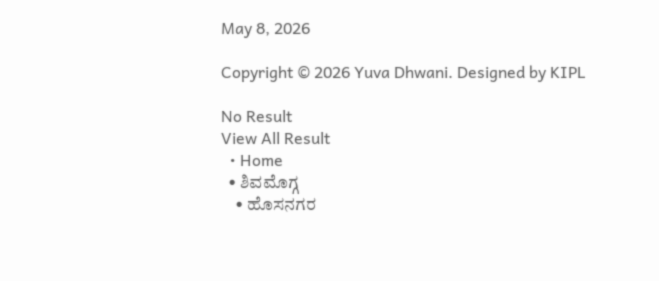May 8, 2026

Copyright © 2026 Yuva Dhwani. Designed by KIPL

No Result
View All Result
  • Home
  • ಶಿವಮೊಗ್ಗ
    • ಹೊಸನಗರ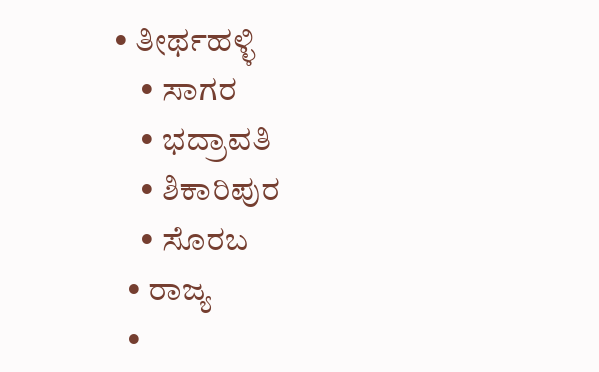• ತೀರ್ಥಹಳ್ಳಿ
    • ಸಾಗರ
    • ಭದ್ರಾವತಿ
    • ಶಿಕಾರಿಪುರ
    • ಸೊರಬ
  • ರಾಜ್ಯ
  •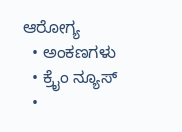ಆರೋಗ್ಯ
  • ಅಂಕಣಗಳು
  • ಕ್ರೈಂ ನ್ಯೂಸ್
  •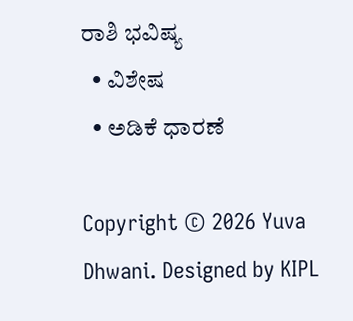ರಾಶಿ ಭವಿಷ್ಯ
  • ವಿಶೇಷ
  • ಅಡಿಕೆ ಧಾರಣೆ

Copyright © 2026 Yuva Dhwani. Designed by KIPL